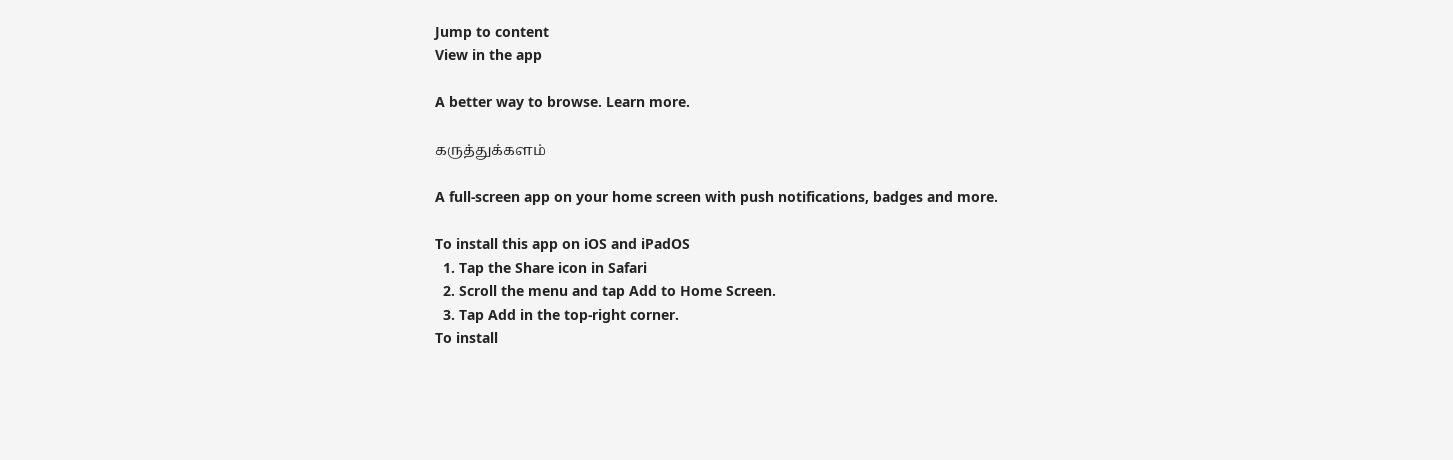Jump to content
View in the app

A better way to browse. Learn more.

கருத்துக்களம்

A full-screen app on your home screen with push notifications, badges and more.

To install this app on iOS and iPadOS
  1. Tap the Share icon in Safari
  2. Scroll the menu and tap Add to Home Screen.
  3. Tap Add in the top-right corner.
To install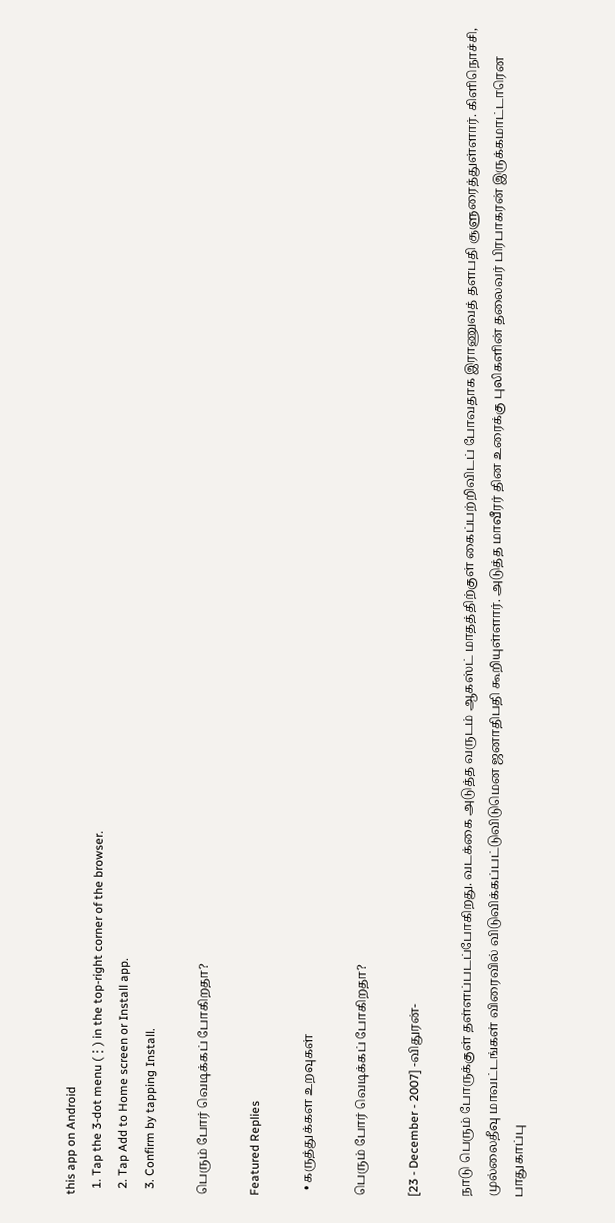this app on Android
  1. Tap the 3-dot menu (⋮) in the top-right corner of the browser.
  2. Tap Add to Home screen or Install app.
  3. Confirm by tapping Install.

பெரும் போர் வெடிக்கப் போகிறதா?

Featured Replies

  • கருத்துக்கள உறவுகள்

பெரும் போர் வெடிக்கப் போகிறதா?

[23 - December - 2007] -விதுரன்-

நாடு பெரும் போருக்குள் தள்ளப்படப்போகிறது. வடக்கை அடுத்த வருடம் ஆகஸ்ட் மாதத்திற்குள் கைப்பற்றிவிடப் போவதாக இராணுவத் தளபதி சூளுரைத்துள்ளார். கிளிநொச்சி, முல்லைதீவு மாவட்டங்கள் விரைவில் விடுவிக்கப்பட்டுவிடுமென ஜனாதிபதி கூறியுள்ளார். அடுத்த மாவீரர் தின உரைக்கு புலிகளின் தலைவர் பிரபாகரன் இருக்கமாட்டாரென பாதுகாப்பு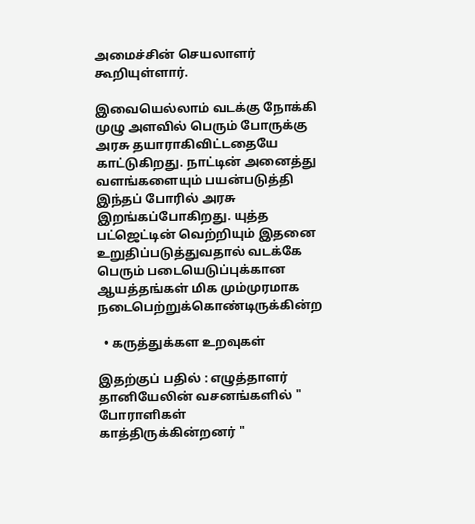அமைச்சின் செயலாளர் கூறியுள்ளார்.

இவையெல்லாம் வடக்கு நோக்கி முழு அளவில் பெரும் போருக்கு அரசு தயாராகிவிட்டதையே காட்டுகிறது. நாட்டின் அனைத்து வளங்களையும் பயன்படுத்தி இந்தப் போரில் அரசு இறங்கப்போகிறது. யுத்த பட்ஜெட்டின் வெற்றியும் இதனை உறுதிப்படுத்துவதால் வடக்கே பெரும் படையெடுப்புக்கான ஆயத்தங்கள் மிக மும்முரமாக நடைபெற்றுக்கொண்டிருக்கின்ற

  • கருத்துக்கள உறவுகள்

இதற்குப் பதில் : எழுத்தாளர் தானியேலின் வசனங்களில் " போராளிகள் காத்திருக்கின்றனர் "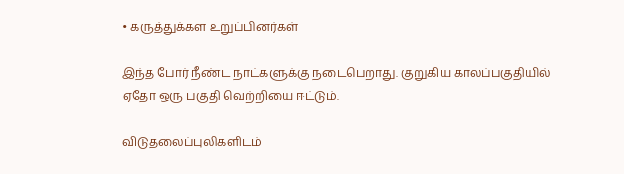• கருத்துக்கள உறுப்பினர்கள்

இந்த போர் நீண்ட நாட்களுக்கு நடைபெறாது. குறுகிய காலப்பகுதியில் ஏதோ ஒரு பகுதி வெற்றியை ஈட்டும்.

விடுதலைப்புலிகளிடம்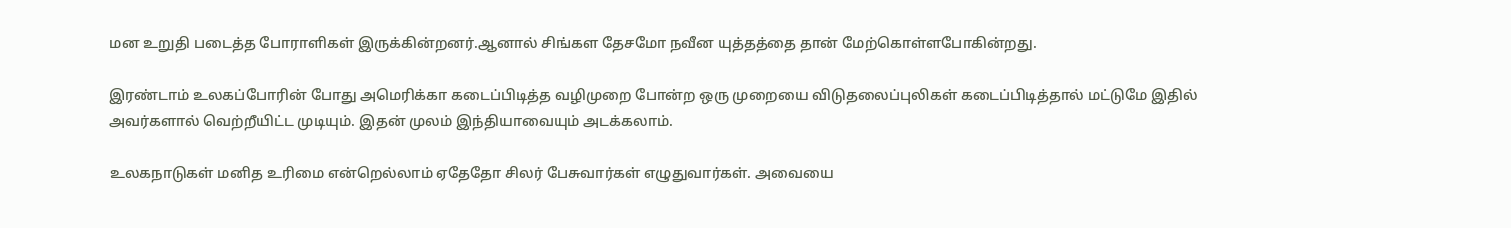மன உறுதி படைத்த போராளிகள் இருக்கின்றனர்.ஆனால் சிங்கள தேசமோ நவீன யுத்தத்தை தான் மேற்கொள்ளபோகின்றது.

இரண்டாம் உலகப்போரின் போது அமெரிக்கா கடைப்பிடித்த வழிமுறை போன்ற ஒரு முறையை விடுதலைப்புலிகள் கடைப்பிடித்தால் மட்டுமே இதில் அவர்களால் வெற்றீயிட்ட முடியும். இதன் முலம் இந்தியாவையும் அடக்கலாம்.

உலகநாடுகள் மனித உரிமை என்றெல்லாம் ஏதேதோ சிலர் பேசுவார்கள் எழுதுவார்கள். அவையை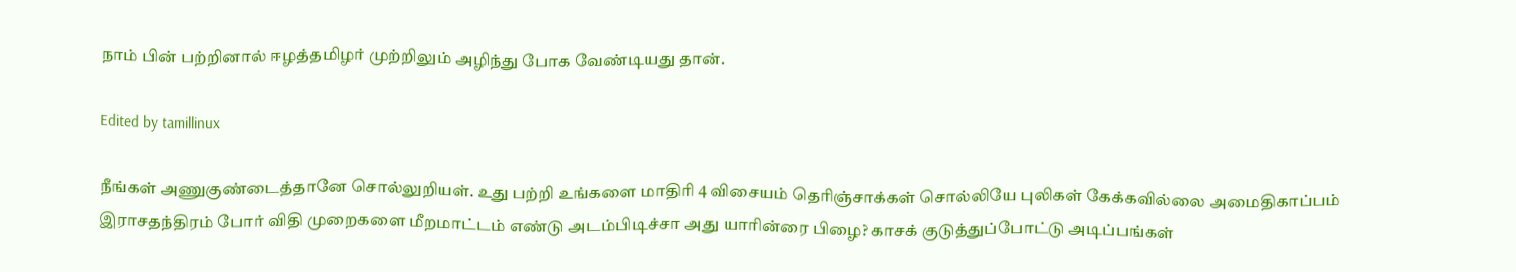நாம் பின் பற்றினால் ஈழத்தமிழர் முற்றிலும் அழிந்து போக வேண்டியது தான்.

Edited by tamillinux

நீங்கள் அணுகுண்டைத்தானே சொல்லுறியள். உது பற்றி உங்களை மாதிரி 4 விசையம் தெரிஞ்சாக்கள் சொல்லியே புலிகள் கேக்கவில்லை அமைதிகாப்பம் இராசதந்திரம் போர் விதி முறைகளை மீறமாட்டம் எண்டு அடம்பிடிச்சா அது யாரின்ரை பிழை? காசக் குடுத்துப்போட்டு அடிப்பங்கள்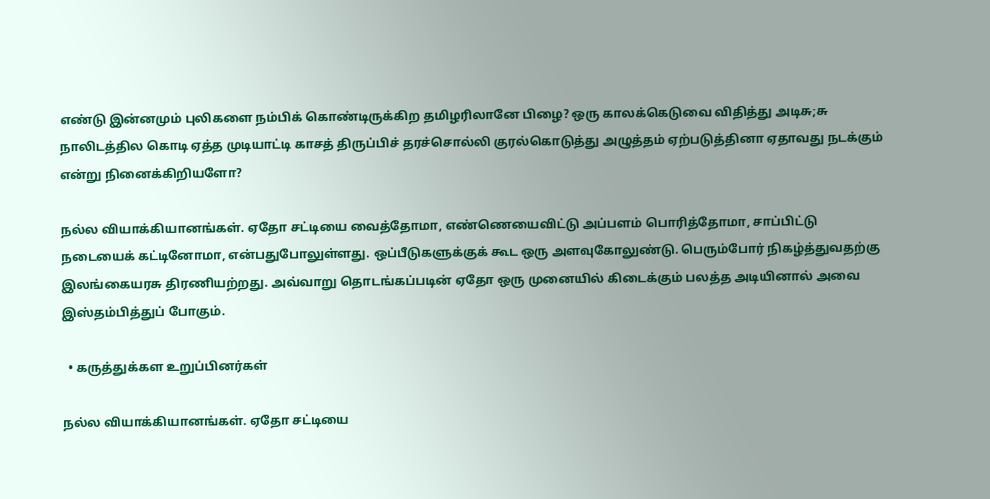எண்டு இன்னமும் புலிகளை நம்பிக் கொண்டிருக்கிற தமிழரிலானே பிழை? ஒரு காலக்கெடுவை விதித்து அடிசு;சு நாலிடத்தில கொடி ஏத்த முடியாட்டி காசத் திருப்பிச் தரச்சொல்லி குரல்கொடுத்து அழுத்தம் ஏற்படுத்தினா ஏதாவது நடக்கும் என்று நினைக்கிறியளோ?

நல்ல வியாக்கியானங்கள். ஏதோ சட்டியை வைத்தோமா, எண்ணெயைவிட்டு அப்பளம் பொரித்தோமா, சாப்பிட்டு நடையைக் கட்டினோமா, என்பதுபோலுள்ளது. ஒப்பீடுகளுக்குக் கூட ஒரு அளவுகோலுண்டு. பெரும்போர் நிகழ்த்துவதற்கு இலங்கையரசு திரணியற்றது. அவ்வாறு தொடங்கப்படின் ஏதோ ஒரு முனையில் கிடைக்கும் பலத்த அடியினால் அவை இஸ்தம்பித்துப் போகும்.

  • கருத்துக்கள உறுப்பினர்கள்

நல்ல வியாக்கியானங்கள். ஏதோ சட்டியை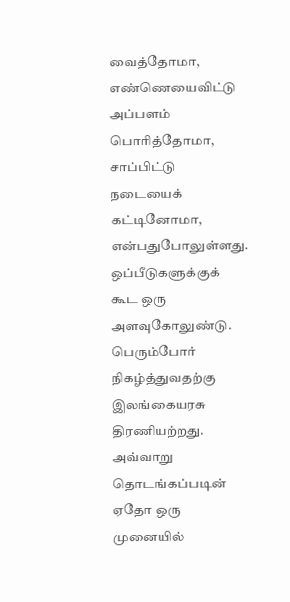வைத்தோமா, எண்ணெயைவிட்டு அப்பளம் பொரித்தோமா, சாப்பிட்டு நடையைக் கட்டினோமா, என்பதுபோலுள்ளது. ஒப்பீடுகளுக்குக் கூட ஒரு அளவுகோலுண்டு. பெரும்போர் நிகழ்த்துவதற்கு இலங்கையரசு திரணியற்றது. அவ்வாறு தொடங்கப்படின் ஏதோ ஒரு முனையில்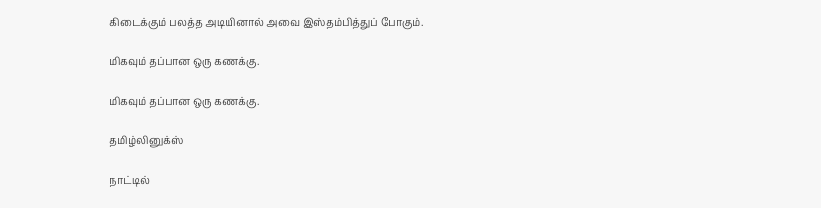கிடைக்கும் பலத்த அடியினால் அவை இஸ்தம்பித்துப் போகும்.

மிகவும் தப்பான ஒரு கணக்கு.

மிகவும் தப்பான ஒரு கணக்கு.

தமிழ்லினுக்ஸ்

நாட்டில்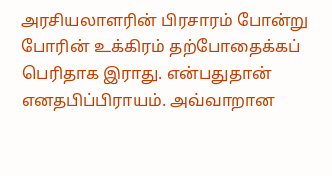அரசியலாளரின் பிரசாரம் போன்று போரின் உக்கிரம் தற்போதைக்கப் பெரிதாக இராது. என்பதுதான் எனதபிப்பிராயம். அவ்வாறான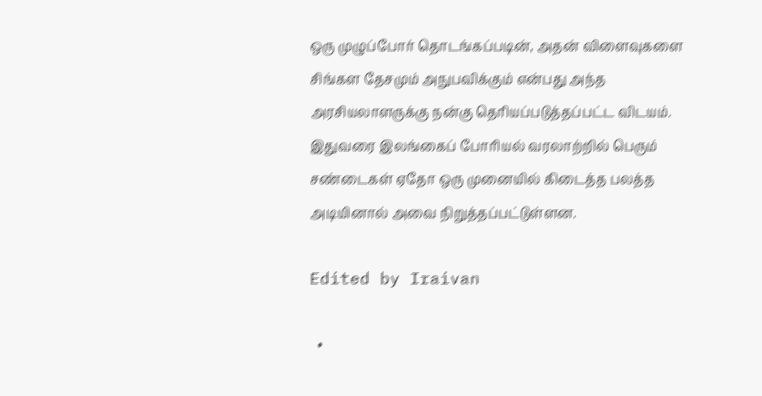ஒரு முழுப்போர் தொடங்கப்படின், அதன் விளைவுகளை சிங்கள தேசமும் அநுபவிக்கும் என்பது அந்த அரசியலாளருக்கு நன்கு தெரியப்படுத்தப்பட்ட விடயம். இதுவரை இலங்கைப் போரியல் வரலாற்றில் பெரும் சண்டைகள் ஏதோ ஒரு முனையில் கிடைத்த பலத்த அடியினால் அவை நிறுத்தப்பட்டுள்ளன.

Edited by Iraivan

  •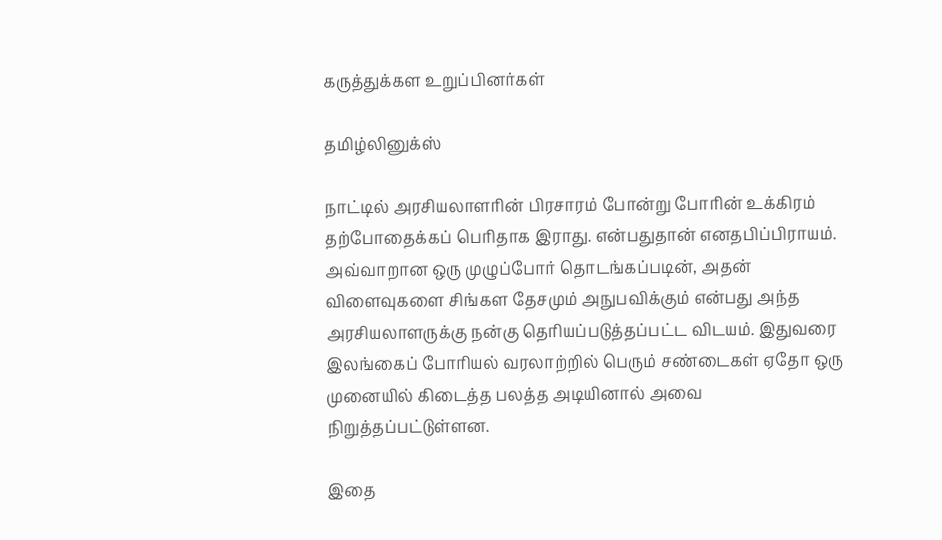கருத்துக்கள உறுப்பினர்கள்

தமிழ்லினுக்ஸ்

நாட்டில் அரசியலாளரின் பிரசாரம் போன்று போரின் உக்கிரம் தற்போதைக்கப் பெரிதாக இராது. என்பதுதான் எனதபிப்பிராயம். அவ்வாறான ஒரு முழுப்போர் தொடங்கப்படின், அதன் விளைவுகளை சிங்கள தேசமும் அநுபவிக்கும் என்பது அந்த அரசியலாளருக்கு நன்கு தெரியப்படுத்தப்பட்ட விடயம். இதுவரை இலங்கைப் போரியல் வரலாற்றில் பெரும் சண்டைகள் ஏதோ ஒரு முனையில் கிடைத்த பலத்த அடியினால் அவை நிறுத்தப்பட்டுள்ளன.

இதை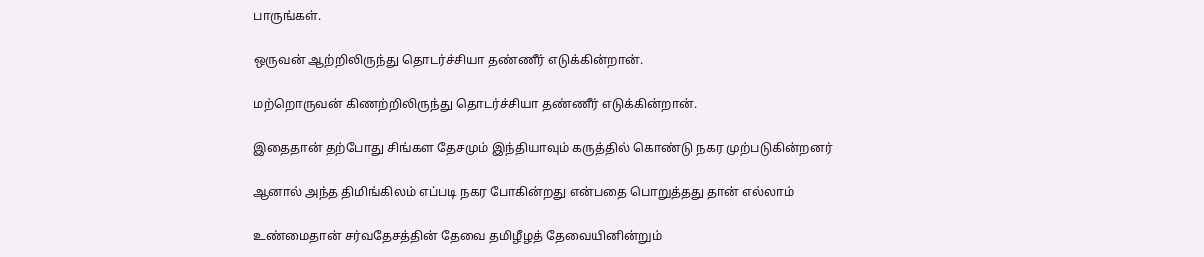பாருங்கள்.

ஒருவன் ஆற்றிலிருந்து தொடர்ச்சியா தண்ணீர் எடுக்கின்றான்.

மற்றொருவன் கிணற்றிலிருந்து தொடர்ச்சியா தண்ணீர் எடுக்கின்றான்.

இதைதான் தற்போது சிங்கள தேசமும் இந்தியாவும் கருத்தில் கொண்டு நகர முற்படுகின்றனர்

ஆனால் அந்த திமிங்கிலம் எப்படி நகர போகின்றது என்பதை பொறுத்தது தான் எல்லாம்

உண்மைதான் சர்வதேசத்தின் தேவை தமிழீழத் தேவையினின்றும்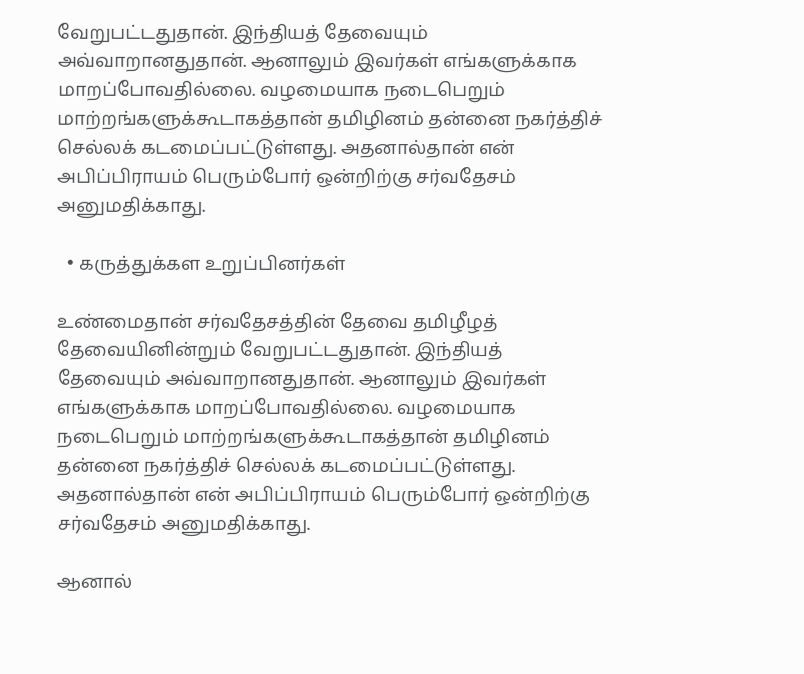வேறுபட்டதுதான். இந்தியத் தேவையும் அவ்வாறானதுதான். ஆனாலும் இவர்கள் எங்களுக்காக மாறப்போவதில்லை. வழமையாக நடைபெறும் மாற்றங்களுக்கூடாகத்தான் தமிழினம் தன்னை நகர்த்திச் செல்லக் கடமைப்பட்டுள்ளது. அதனால்தான் என் அபிப்பிராயம் பெரும்போர் ஒன்றிற்கு சர்வதேசம் அனுமதிக்காது.

  • கருத்துக்கள உறுப்பினர்கள்

உண்மைதான் சர்வதேசத்தின் தேவை தமிழீழத் தேவையினின்றும் வேறுபட்டதுதான். இந்தியத் தேவையும் அவ்வாறானதுதான். ஆனாலும் இவர்கள் எங்களுக்காக மாறப்போவதில்லை. வழமையாக நடைபெறும் மாற்றங்களுக்கூடாகத்தான் தமிழினம் தன்னை நகர்த்திச் செல்லக் கடமைப்பட்டுள்ளது. அதனால்தான் என் அபிப்பிராயம் பெரும்போர் ஒன்றிற்கு சர்வதேசம் அனுமதிக்காது.

ஆனால்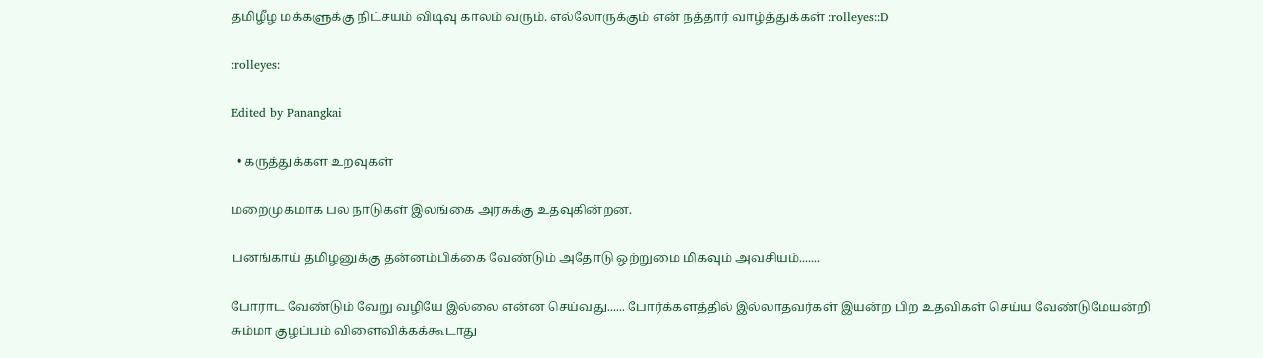தமிழீழ மக்களுக்கு நிட்சயம் விடிவு காலம் வரும். எல்லோருக்கும் என் நத்தார் வாழ்த்துக்கள் :rolleyes::D

:rolleyes:

Edited by Panangkai

  • கருத்துக்கள உறவுகள்

மறைமுகமாக பல நாடுகள் இலங்கை அரசுக்கு உதவுகின்றன.

பனங்காய் தமிழனுக்கு தன்னம்பிக்கை வேண்டும் அதோடு ஒற்றுமை மிகவும் அவசியம்.......

போராட வேண்டும் வேறு வழியே இல்லை என்ன செய்வது...... போர்க்களத்தில் இல்லாதவர்கள் இயன்ற பிற உதவிகள் செய்ய வேண்டுமேயன்றி சும்மா குழப்பம் விளைவிக்கக்கூடாது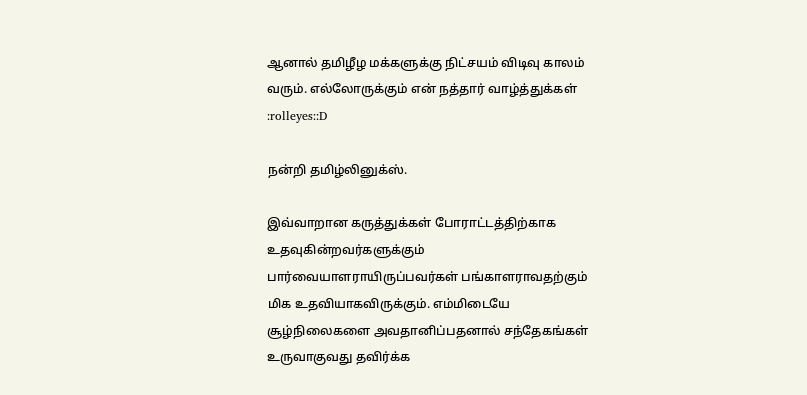ஆனால் தமிழீழ மக்களுக்கு நிட்சயம் விடிவு காலம் வரும். எல்லோருக்கும் என் நத்தார் வாழ்த்துக்கள் :rolleyes::D

நன்றி தமிழ்லினுக்ஸ்.

இவ்வாறான கருத்துக்கள் போராட்டத்திற்காக உதவுகின்றவர்களுக்கும் பார்வையாளராயிருப்பவர்கள் பங்காளராவதற்கும் மிக உதவியாகவிருக்கும். எம்மிடையே சூழ்நிலைகளை அவதானிப்பதனால் சந்தேகங்கள் உருவாகுவது தவிர்க்க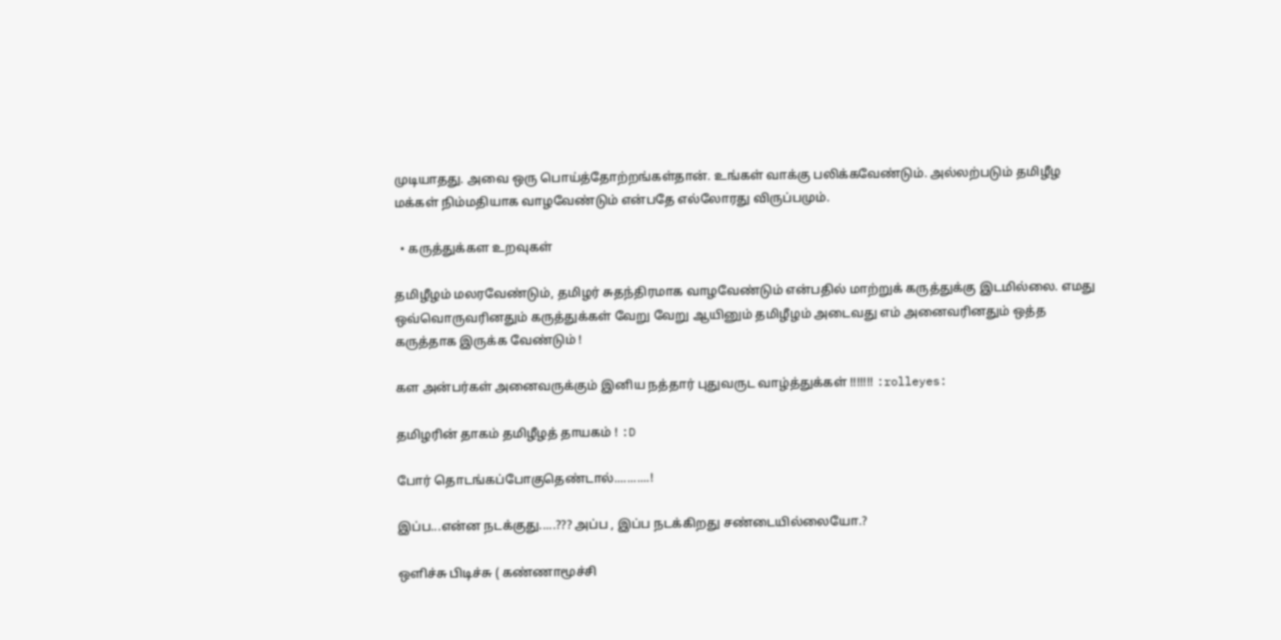முடியாதது. அவை ஒரு பொய்த்தோற்றங்கள்தான். உங்கள் வாக்கு பலிக்கவேண்டும். அல்லற்படும் தமிழீழ மக்கள் நிம்மதியாக வாழவேண்டும் என்பதே எல்லோரது விருப்பமும்.

  • கருத்துக்கள உறவுகள்

தமிழீழம் மலரவேண்டும், தமிழர் சுதந்திரமாக வாழவேண்டும் என்பதில் மாற்றுக் கருத்துக்கு இடமில்லை. எமது ஒவ்வொருவரினதும் கருத்துக்கள் வேறு வேறு ஆயினும் தமிழீழம் அடைவது எம் அனைவரினதும் ஒத்த கருத்தாக இருக்க வேண்டும் !

கள அன்பர்கள் அனைவருக்கும் இனிய நத்தார் புதுவருட வாழ்த்துக்கள் !!!!!!! :rolleyes:

தமிழரின் தாகம் தமிழீழத் தாயகம் ! :D

போர் தொடங்கப்போகுதெண்டால்...........!

இப்ப...என்ன நடக்குது.....??? அப்ப , இப்ப நடக்கிறது சண்டையில்லையோ.?

ஒளிச்சு பிடிச்சு ( கண்ணாமூச்சி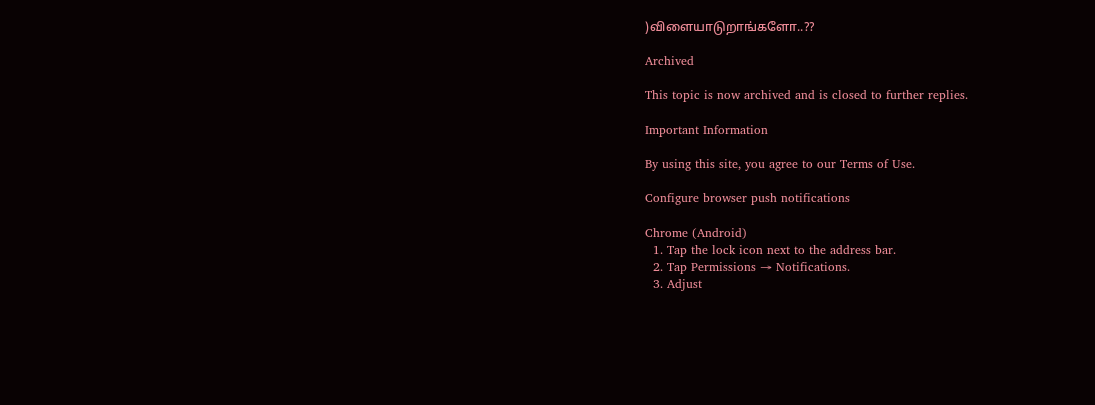)விளையாடுறாங்களோ..??

Archived

This topic is now archived and is closed to further replies.

Important Information

By using this site, you agree to our Terms of Use.

Configure browser push notifications

Chrome (Android)
  1. Tap the lock icon next to the address bar.
  2. Tap Permissions → Notifications.
  3. Adjust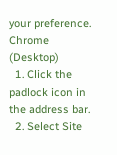your preference.
Chrome (Desktop)
  1. Click the padlock icon in the address bar.
  2. Select Site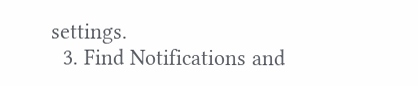settings.
  3. Find Notifications and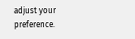adjust your preference.